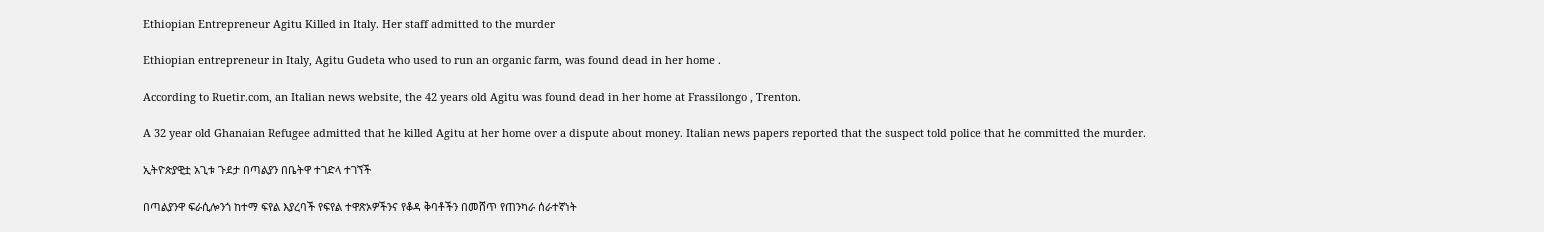Ethiopian Entrepreneur Agitu Killed in Italy. Her staff admitted to the murder

Ethiopian entrepreneur in Italy, Agitu Gudeta who used to run an organic farm, was found dead in her home .

According to Ruetir.com, an Italian news website, the 42 years old Agitu was found dead in her home at Frassilongo , Trenton.

A 32 year old Ghanaian Refugee admitted that he killed Agitu at her home over a dispute about money. Italian news papers reported that the suspect told police that he committed the murder.

ኢትዮጵያዊቷ አጊቱ ጉደታ በጣልያን በቤትዋ ተገድላ ተገኘች

በጣልያንዋ ፍራሲሎንጎ ከተማ ፍየል እያረባች የፍየል ተዋጽኦዎችንና የቆዳ ቅባቶችን በመሸጥ የጠንካራ ሰራተኛነት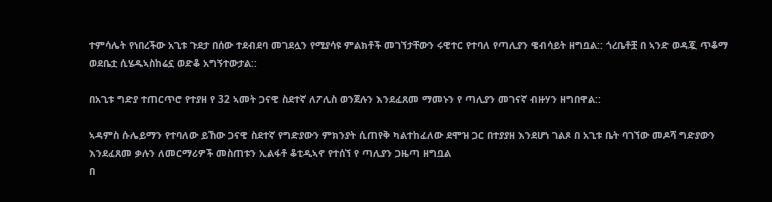ተምሳሌት የነበረችው አጊቱ ጉደታ በሰው ተደብደባ መገደሏን የሚያሳዩ ምልክቶች መገኘታቸውን ሩዊተር የተባለ የጣሊያን ዌብሳይት ዘግቧል:: ጎረቤቶቿ በ ኣንድ ወዳጇ ጥቆማ ወደቤቷ ሲሄዱኣስከሬኗ ወድቆ አግኝተውታል::

በአጊቱ ግድያ ተጠርጥሮ የተያዘ የ 32 ኣመት ጋናዊ ስደተኛ ለፖሊስ ወንጀሉን እንደፈጸመ ማመኑን የ ጣሊያን መገናኛ ብዙሃን ዘግበዋል::

ኣዳምስ ሱሌይማን የተባለው ይኸው ጋናዊ ስደተኛ የግድያውን ምክንያት ሲጠየቅ ካልተከፈለው ደሞዝ ጋር በተያያዘ እንደሆነ ገልጾ በ አጊቱ ቤት ባገኘው መዶሻ ግድያውን እንደፈጸመ ቃሉን ለመርማሪዎች መስጠቱን ኢልፋቶ ቆቲዲኣኖ የተሰኘ የ ጣሊያን ጋዜጣ ዘግቧል
በ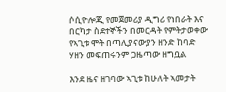ሶሲዮሎጂ የመጀመሪያ ዲግሪ የነበራት እና በርካታ ስደተኞችን በመርዳት የምትታወቀው የኣጊቱ ሞት በጣሊያናውያን ዘንድ ከባድ ሃዘን መፍጠሩንም ጋዜጣው ዘግቧል

እንደ ዜና ዘገባው ኣጊቱ ከሁለት ኣመታት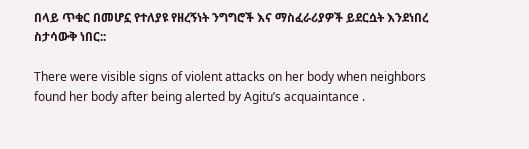በላይ ጥቁር በመሆኗ የተለያዩ የዘረኝነት ንግግሮች እና ማስፈራሪያዎች ይደርሷት እንደነበረ ስታሳውቅ ነበር::

There were visible signs of violent attacks on her body when neighbors found her body after being alerted by Agitu’s acquaintance .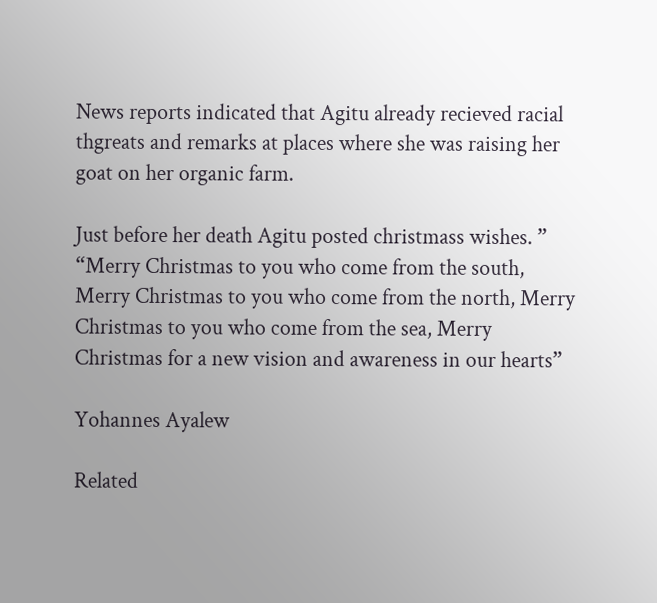News reports indicated that Agitu already recieved racial thgreats and remarks at places where she was raising her goat on her organic farm.

Just before her death Agitu posted christmass wishes. ” “Merry Christmas to you who come from the south, Merry Christmas to you who come from the north, Merry Christmas to you who come from the sea, Merry Christmas for a new vision and awareness in our hearts”

Yohannes Ayalew

Related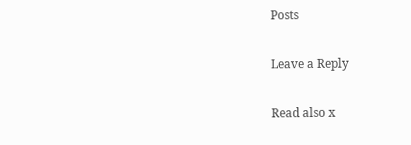Posts

Leave a Reply

Read also x